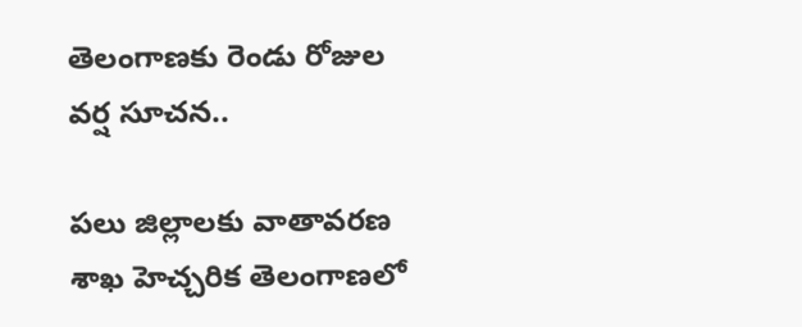తెలంగాణకు రెండు రోజుల వర్ష సూచన..

పలు జిల్లాలకు వాతావరణ శాఖ హెచ్చరిక తెలంగాణలో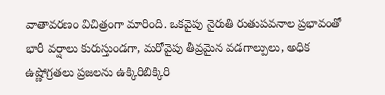వాతావరణం విచిత్రంగా మారింది. ఒకవైపు నైరుతి రుతుపవనాల ప్రభావంతో భారీ వర్షాలు కురుస్తుండగా, మరోవైపు తీవ్రమైన వడగాల్పులు, అధిక ఉష్ణోగ్రతలు ప్రజలను ఉక్కిరిబిక్కిరి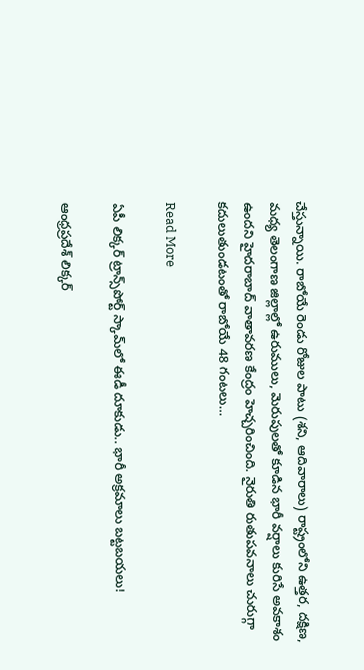చేస్తున్నాయి. రాబోయే రెండు రోజుల పాటు (శని, ఆదివారాలు) రాష్ట్రంలోని ఉత్తర, దక్షిణ, మధ్య తెలంగాణ జిల్లాల్లో ఉరుములు, మెరుపులతో కూడిన భారీ వర్షాలు కురిసే అవకాశం ఉందని హైదరాబాద్ వాతావరణ కేంద్రం హెచ్చరించింది. నైరుతి రుతుపవనాలు చురుగ్గా కదులుతుండటంతో రాబోయే 48 గంటలు…

Read More

ఏపీ లిక్కర్ ట్రాన్స్‌పోర్ట్ స్కామ్‌లో ఈడీ దూకుడు.. భారీ అక్రమాలు బట్టబయలు!

ఆంధ్రప్రదేశ్ లిక్కర్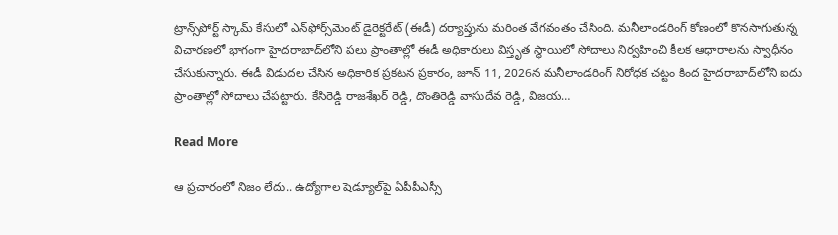ట్రాన్స్‌పోర్ట్ స్కామ్ కేసులో ఎన్‌ఫోర్స్‌మెంట్ డైరెక్టరేట్ (ఈడీ) దర్యాప్తును మరింత వేగవంతం చేసింది. మనీలాండరింగ్ కోణంలో కొనసాగుతున్న విచారణలో భాగంగా హైదరాబాద్‌లోని పలు ప్రాంతాల్లో ఈడీ అధికారులు విస్తృత స్థాయిలో సోదాలు నిర్వహించి కీలక ఆధారాలను స్వాధీనం చేసుకున్నారు. ఈడీ విడుదల చేసిన అధికారిక ప్రకటన ప్రకారం, జూన్‌ 11, 2026న మనీలాండరింగ్ నిరోధక చట్టం కింద హైదరాబాద్‌లోని ఐదు ప్రాంతాల్లో సోదాలు చేపట్టారు. కేసిరెడ్డి రాజశేఖర్ రెడ్డి, దొంతిరెడ్డి వాసుదేవ రెడ్డి, విజయ…

Read More

ఆ ప్రచారంలో నిజం లేదు.. ఉద్యోగాల షెడ్యూల్‌పై ఏపీపీఎస్సీ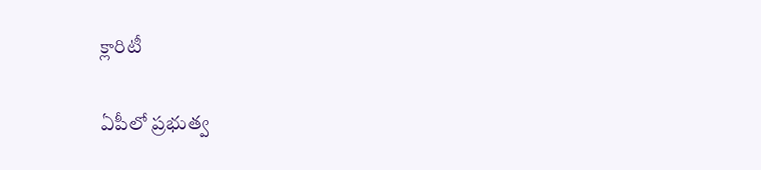క్లారిటీ

ఏపీలో ప్రభుత్వ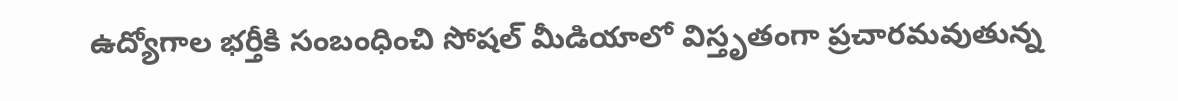ఉద్యోగాల భర్తీకి సంబంధించి సోషల్ మీడియాలో విస్తృతంగా ప్రచారమవుతున్న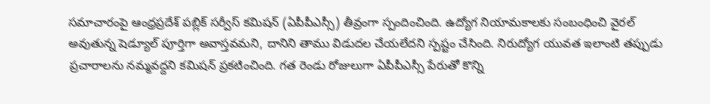సమాచారంపై ఆంధ్రప్రదేశ్ పబ్లిక్ సర్వీస్ కమిషన్ (ఏపీపీఎస్సీ) తీవ్రంగా స్పందించింది. ఉద్యోగ నియామకాలకు సంబంధించి వైరల్ అవుతున్న షెడ్యూల్ పూర్తిగా అవాస్తవమని, దానిని తాము విడుదల చేయలేదని స్పష్టం చేసింది. నిరుద్యోగ యువత ఇలాంటి తప్పుడు ప్రచారాలను నమ్మవద్దని కమిషన్ ప్రకటించింది. గత రెండు రోజులుగా ఏపీపీఎస్సీ పేరుతో కొన్ని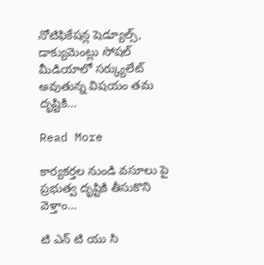నోటిఫికేషన్ల షెడ్యూల్స్, డాక్యుమెంట్లు సోషల్ మీడియాలో సర్క్యులేట్ అవుతున్న విషయం తమ దృష్టికి…

Read More

కార్యకర్తల నుండి వసూలు పై ప్రభుత్వ దృష్టికి తీసుకొని వెళ్తాం…

టి ఎన్ టి యు సి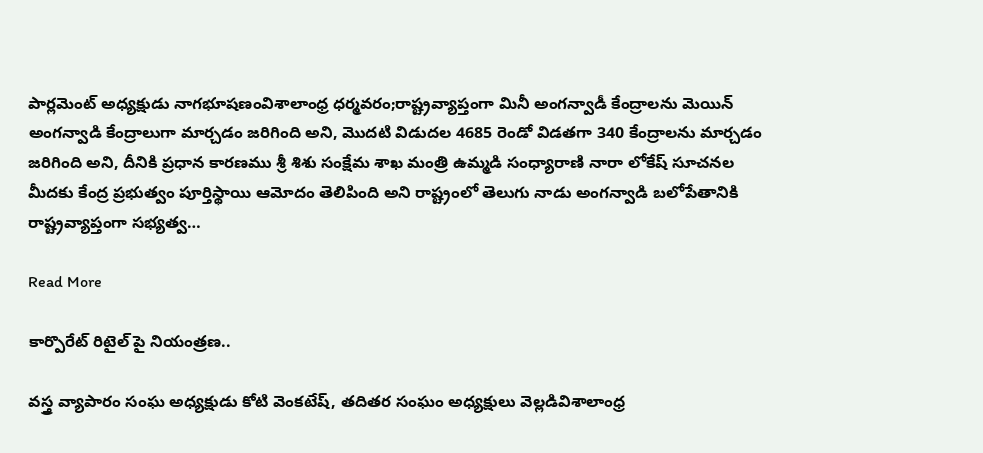పార్లమెంట్ అధ్యక్షుడు నాగభూషణంవిశాలాంధ్ర ధర్మవరం;రాష్ట్రవ్యాప్తంగా మినీ అంగన్వాడీ కేంద్రాలను మెయిన్ అంగన్వాడి కేంద్రాలుగా మార్చడం జరిగింది అని, మొదటి విడుదల 4685 రెండో విడతగా 340 కేంద్రాలను మార్చడం జరిగింది అని, దీనికి ప్రధాన కారణము శ్రీ శిశు సంక్షేమ శాఖ మంత్రి ఉమ్మడి సంధ్యారాణి నారా లోకేష్ సూచనల మీదకు కేంద్ర ప్రభుత్వం పూర్తిస్థాయి ఆమోదం తెలిపింది అని రాష్ట్రంలో తెలుగు నాడు అంగన్వాడి బలోపేతానికి రాష్ట్రవ్యాప్తంగా సభ్యత్వ…

Read More

కార్పొరేట్ రిటైల్ పై నియంత్రణ..

వస్త్ర వ్యాపారం సంఘ అధ్యక్షుడు కోటి వెంకటేష్, తదితర సంఘం అధ్యక్షులు వెల్లడివిశాలాంధ్ర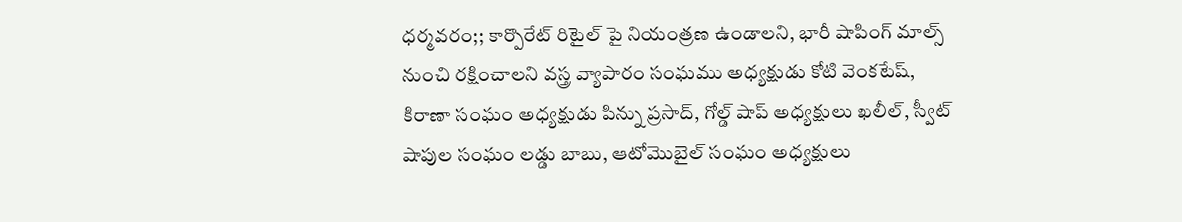ధర్మవరం;; కార్పొరేట్ రిటైల్ పై నియంత్రణ ఉండాలని, భారీ షాపింగ్ మాల్స్ నుంచి రక్షించాలని వస్త్ర వ్యాపారం సంఘము అధ్యక్షుడు కోటి వెంకటేష్, కిరాణా సంఘం అధ్యక్షుడు పిన్ను ప్రసాద్, గోల్డ్ షాప్ అధ్యక్షులు ఖలీల్, స్వీట్ షాపుల సంఘం లడ్డు బాబు, ఆటోమొబైల్ సంఘం అధ్యక్షులు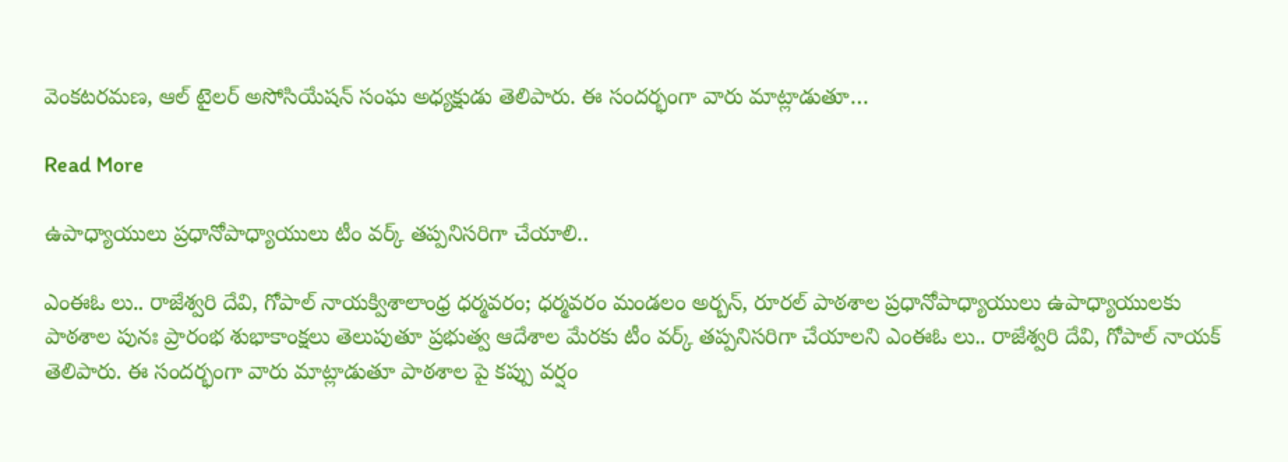వెంకటరమణ, ఆల్ టైలర్ అసోసియేషన్ సంఘ అధ్యక్షుడు తెలిపారు. ఈ సందర్భంగా వారు మాట్లాడుతూ…

Read More

ఉపాధ్యాయులు ప్రధానోపాధ్యాయులు టీం వర్క్ తప్పనిసరిగా చేయాలి..

ఎంఈఓ లు.. రాజేశ్వరి దేవి, గోపాల్ నాయక్విశాలాంధ్ర ధర్మవరం; ధర్మవరం మండలం అర్బన్, రూరల్ పాఠశాల ప్రధానోపాధ్యాయులు ఉపాధ్యాయులకు పాఠశాల పునః ప్రారంభ శుభాకాంక్షలు తెలుపుతూ ప్రభుత్వ ఆదేశాల మేరకు టీం వర్క్ తప్పనిసరిగా చేయాలని ఎంఈఓ లు.. రాజేశ్వరి దేవి, గోపాల్ నాయక్ తెలిపారు. ఈ సందర్భంగా వారు మాట్లాడుతూ పాఠశాల పై కప్పు వర్షం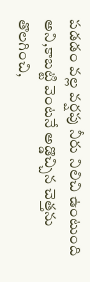పడడం వల్ల వర్షపు నీరు నిలిచి ఉంటుంది అని,కాబట్టి వెంటనే అడ్డొచ్చిన చెత్తను తొలగించి,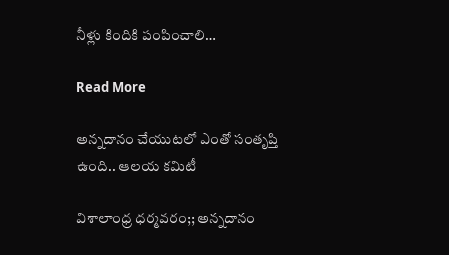నీళ్లు కిందికి పంపించాలి…

Read More

అన్నదానం చేయుటలో ఎంతో సంతృప్తి ఉంది.. ఆలయ కమిటీ

విశాలాంధ్ర ధర్మవరం;; అన్నదానం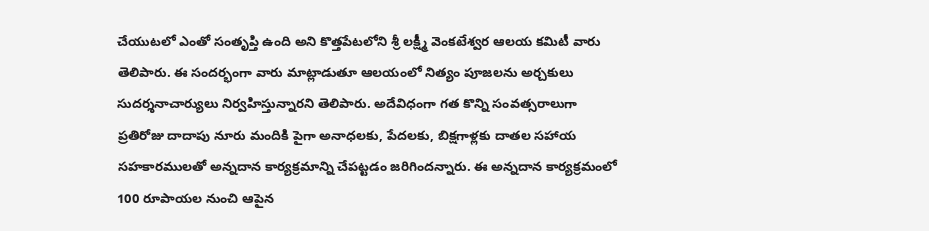చేయుటలో ఎంతో సంతృప్తి ఉంది అని కొత్తపేటలోని శ్రీ లక్ష్మీ వెంకటేశ్వర ఆలయ కమిటీ వారు తెలిపారు. ఈ సందర్భంగా వారు మాట్లాడుతూ ఆలయంలో నిత్యం పూజలను అర్చకులు సుదర్శనాచార్యులు నిర్వహిస్తున్నారని తెలిపారు. అదేవిధంగా గత కొన్ని సంవత్సరాలుగా ప్రతిరోజు దాదాపు నూరు మందికి పైగా అనాధలకు, పేదలకు, బిక్షగాళ్లకు దాతల సహాయ సహకారములతో అన్నదాన కార్యక్రమాన్ని చేపట్టడం జరిగిందన్నారు. ఈ అన్నదాన కార్యక్రమంలో 100 రూపాయల నుంచి ఆపైన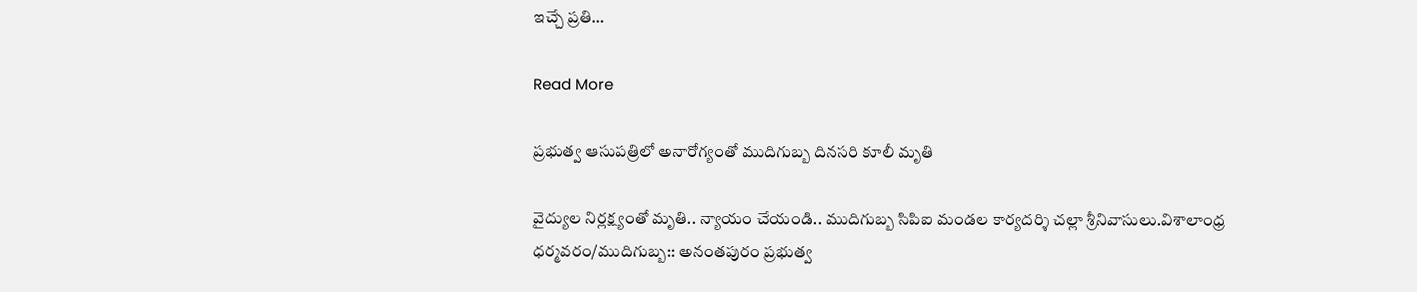ఇచ్చే ప్రతి…

Read More

ప్రభుత్వ ఆసుపత్రిలో అనారోగ్యంతో ముదిగుబ్బ దినసరి కూలీ మృతి

వైద్యుల నిర్లక్ష్యంతో మృతి.. న్యాయం చేయండి.. ముదిగుబ్బ సిపిఐ మండల కార్యదర్శి చల్లా శ్రీనివాసులు.విశాలాంధ్ర ధర్మవరం/ముదిగుబ్బ:: అనంతపురం ప్రభుత్వ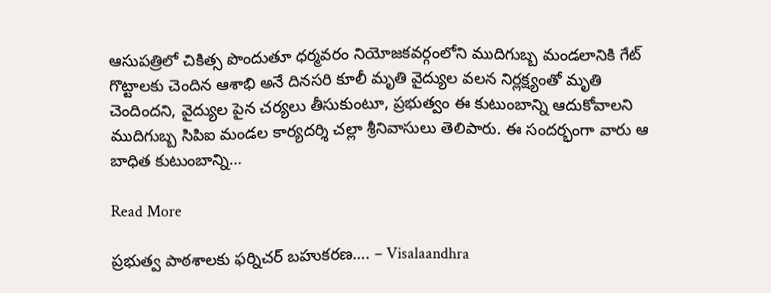ఆసుపత్రిలో చికిత్స పొందుతూ ధర్మవరం నియోజకవర్గంలోని ముదిగుబ్బ మండలానికి గేట్ గొట్టాలకు చెందిన ఆశాభి అనే దినసరి కూలీ మృతి వైద్యుల వలన నిర్లక్ష్యంతో మృతి చెందిందని, వైద్యుల పైన చర్యలు తీసుకుంటూ, ప్రభుత్వం ఈ కుటుంబాన్ని ఆదుకోవాలని ముదిగుబ్బ సిపిఐ మండల కార్యదర్శి చల్లా శ్రీనివాసులు తెలిపారు. ఈ సందర్భంగా వారు ఆ బాధిత కుటుంబాన్ని…

Read More

ప్రభుత్వ పాఠశాలకు ఫర్నిచర్ బహుకరణ…. – Visalaandhra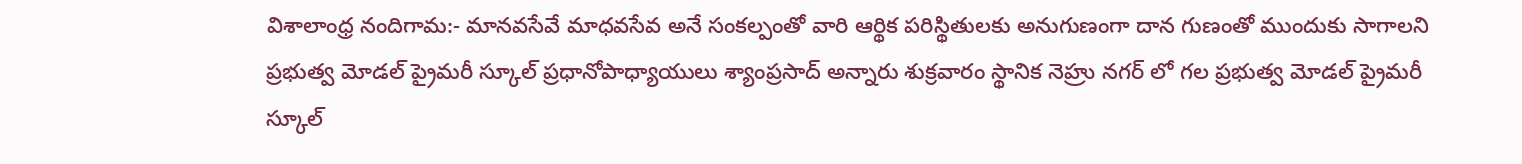విశాలాంధ్ర నందిగామ:- మానవసేవే మాధవసేవ అనే సంకల్పంతో వారి ఆర్థిక పరిస్థితులకు అనుగుణంగా దాన గుణంతో ముందుకు సాగాలని ప్రభుత్వ మోడల్ ప్రైమరీ స్కూల్ ప్రధానోపాధ్యాయులు శ్యాంప్రసాద్ అన్నారు శుక్రవారం స్థానిక నెహ్రు నగర్ లో గల ప్రభుత్వ మోడల్ ప్రైమరీ స్కూల్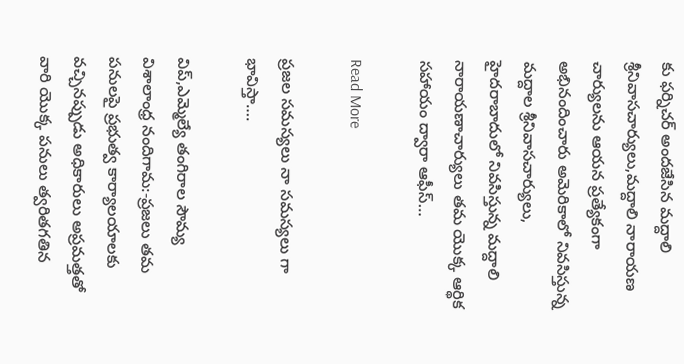కు ఫర్నిచర్ అందజేసిన మద్దాలి శ్రీనివాసచార్యులు,మద్దాలి నారాయణ చార్యులను ఆయన ప్రత్యేకంగా అభినందించారు అమెరికాలో నివసిస్తున్న మద్దాల శ్రీనివాసచార్యులు, హైదరాబాదులో నివసిస్తున్న మద్దాలి నారాయణాచార్యులు తమ యొక్క ఆర్థిక సహాయం ద్వారా ఆఫీస్…

Read More

ప్రజల సమస్యలు నా సమస్యలు గా భావిస్తా….

విప్,ఎమ్మెల్యే తంగిరాల సౌమ్య విశాలాంధ్ర నందిగామ:-ప్రజలు తమ పనులపై ప్రభుత్వ కార్యాలయాలకు వచ్చినప్పుడు అధికారులు అప్రమత్తతో వారి యొక్క పనులు త్వరితగతిన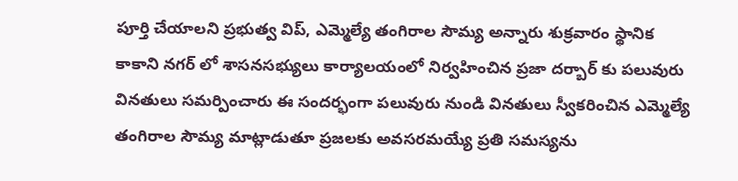పూర్తి చేయాలని ప్రభుత్వ విప్, ఎమ్మెల్యే తంగిరాల సౌమ్య అన్నారు శుక్రవారం స్థానిక కాకాని నగర్ లో శాసనసభ్యులు కార్యాలయంలో నిర్వహించిన ప్రజా దర్బార్ కు పలువురు వినతులు సమర్పించారు ఈ సందర్భంగా పలువురు నుండి వినతులు స్వీకరించిన ఎమ్మెల్యే తంగిరాల సౌమ్య మాట్లాడుతూ ప్రజలకు అవసరమయ్యే ప్రతి సమస్యను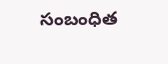సంబంధిత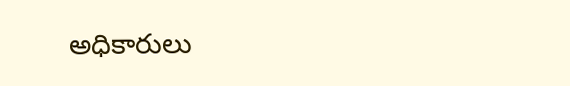అధికారులు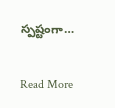స్పష్టంగా…

Read More